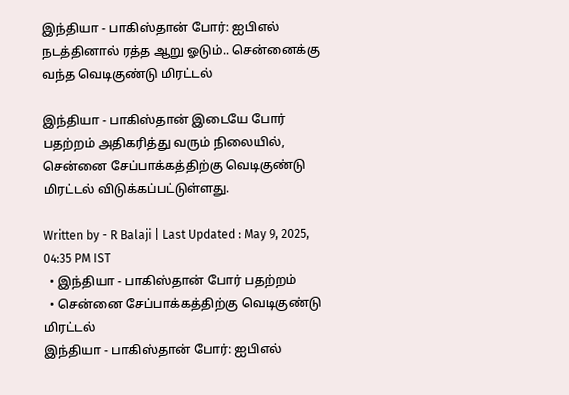இந்தியா - பாகிஸ்தான் போர்: ஐபிஎல் நடத்தினால் ரத்த ஆறு ஓடும்.. சென்னைக்கு வந்த வெடிகுண்டு மிரட்டல்

இந்தியா - பாகிஸ்தான் இடையே போர் பதற்றம் அதிகரித்து வரும் நிலையில், சென்னை சேப்பாக்கத்திற்கு வெடிகுண்டு மிரட்டல் விடுக்கப்பட்டுள்ளது.

Written by - R Balaji | Last Updated : May 9, 2025, 04:35 PM IST
  • இந்தியா - பாகிஸ்தான் போர் பதற்றம்
  • சென்னை சேப்பாக்கத்திற்கு வெடிகுண்டு மிரட்டல்
இந்தியா - பாகிஸ்தான் போர்: ஐபிஎல்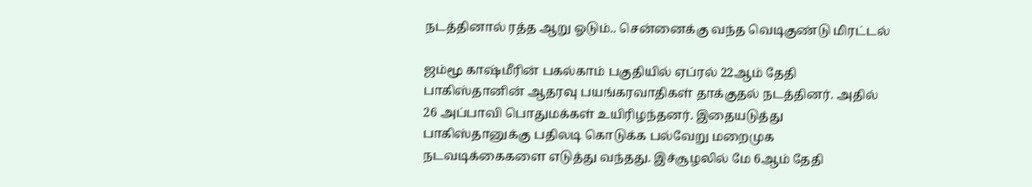நடத்தினால் ரத்த ஆறு ஓடும்.. சென்னைக்கு வந்த வெடிகுண்டு மிரட்டல்

ஜம்மூ காஷ்மீரின் பகல்காம் பகுதியில் ஏப்ரல் 22ஆம் தேதி பாகிஸ்தானின் ஆதரவு பயங்கரவாதிகள் தாக்குதல் நடத்தினர். அதில் 26 அப்பாவி பொதுமக்கள் உயிரிழந்தனர். இதையடுத்து பாகிஸ்தானுக்கு பதிலடி கொடுக்க பல்வேறு மறைமுக நடவடிக்கைகளை எடுத்து வந்தது. இச்சூழலில் மே 6ஆம் தேதி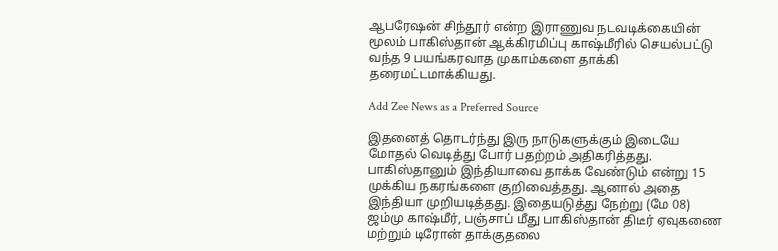ஆபரேஷன் சிந்தூர் என்ற இராணுவ நடவடிக்கையின் மூலம் பாகிஸ்தான் ஆக்கிரமிப்பு காஷ்மீரில் செயல்பட்டு வந்த 9 பயங்கரவாத முகாம்களை தாக்கி தரைமட்டமாக்கியது.

Add Zee News as a Preferred Source

இதனைத் தொடர்ந்து இரு நாடுகளுக்கும் இடையே மோதல் வெடித்து போர் பதற்றம் அதிகரித்தது. பாகிஸ்தானும் இந்தியாவை தாக்க வேண்டும் என்று 15 முக்கிய நகரங்களை குறிவைத்தது. ஆனால் அதை இந்தியா முறியடித்தது. இதையடுத்து நேற்று (மே 08) ஜம்மு காஷ்மீர், பஞ்சாப் மீது பாகிஸ்தான் திடீர் ஏவுகணை மற்றும் டிரோன் தாக்குதலை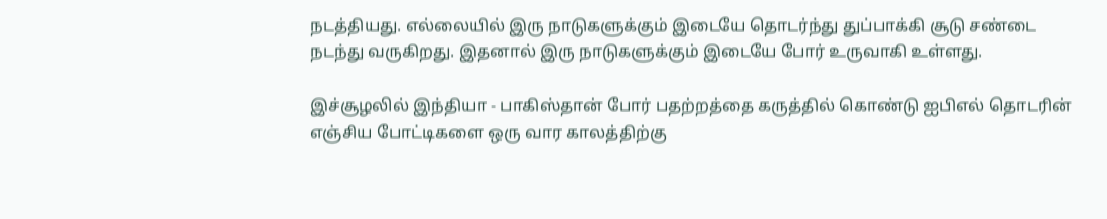நடத்தியது. எல்லையில் இரு நாடுகளுக்கும் இடையே தொடர்ந்து துப்பாக்கி சூடு சண்டை நடந்து வருகிறது. இதனால் இரு நாடுகளுக்கும் இடையே போர் உருவாகி உள்ளது.

இச்சூழலில் இந்தியா - பாகிஸ்தான் போர் பதற்றத்தை கருத்தில் கொண்டு ஐபிஎல் தொடரின் எஞ்சிய போட்டிகளை ஒரு வார காலத்திற்கு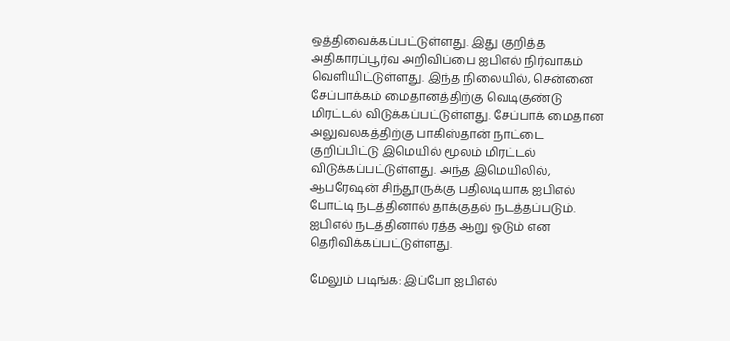ஒத்திவைக்கப்பட்டுள்ளது. இது குறித்த அதிகாரப்பூர்வ அறிவிப்பை ஐபிஎல் நிர்வாகம் வெளியிட்டுள்ளது. இந்த நிலையில், சென்னை சேப்பாக்கம் மைதானத்திற்கு வெடிகுண்டு மிரட்டல் விடுக்கப்பட்டுள்ளது. சேப்பாக் மைதான அலுவலகத்திற்கு பாகிஸ்தான் நாட்டை குறிப்பிட்டு இமெயில் மூலம் மிரட்டல் விடுக்கப்பட்டுள்ளது. அந்த இமெயிலில், ஆபரேஷன் சிந்தூருக்கு பதிலடியாக ஐபிஎல் போட்டி நடத்தினால் தாக்குதல் நடத்தப்படும். ஐபிஎல் நடத்தினால் ரத்த ஆறு ஓடும் என தெரிவிக்கப்பட்டுள்ளது.

மேலும் படிங்க: இப்போ ஐபிஎல்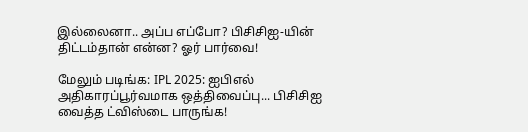இல்லைனா.. அப்ப எப்போ? பிசிசிஐ-யின் திட்டம்தான் என்ன? ஓர் பார்வை!

மேலும் படிங்க: IPL 2025: ஐபிஎல் அதிகாரப்பூர்வமாக ஒத்திவைப்பு... பிசிசிஐ வைத்த ட்விஸ்டை பாருங்க!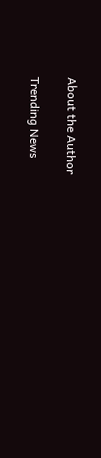About the Author

Trending News